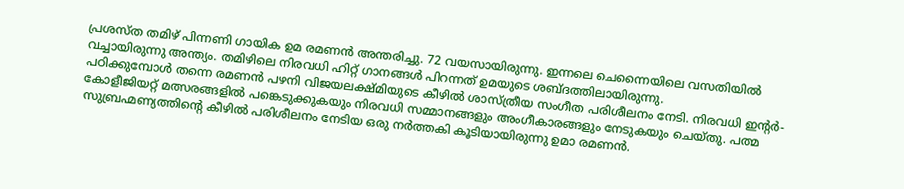പ്രശസ്ത തമിഴ് പിന്നണി ഗായിക ഉമ രമണൻ അന്തരിച്ചു. 72 വയസായിരുന്നു. ഇന്നലെ ചെന്നൈയിലെ വസതിയിൽ വച്ചായിരുന്നു അന്ത്യം. തമിഴിലെ നിരവധി ഹിറ്റ് ഗാനങ്ങൾ പിറന്നത് ഉമയുടെ ശബ്ദത്തിലായിരുന്നു.
പഠിക്കുമ്പോൾ തന്നെ രമണൻ പഴനി വിജയലക്ഷ്മിയുടെ കീഴിൽ ശാസ്ത്രീയ സംഗീത പരിശീലനം നേടി. നിരവധി ഇൻ്റർ-കോളീജിയറ്റ് മത്സരങ്ങളിൽ പങ്കെടുക്കുകയും നിരവധി സമ്മാനങ്ങളും അംഗീകാരങ്ങളും നേടുകയും ചെയ്തു. പത്മ സുബ്രഹ്മണ്യത്തിൻ്റെ കീഴിൽ പരിശീലനം നേടിയ ഒരു നർത്തകി കൂടിയായിരുന്നു ഉമാ രമണൻ.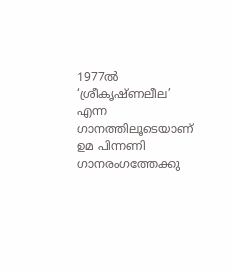1977ൽ ‘ശ്രീകൃഷ്ണലീല’ എന്ന ഗാനത്തിലൂടെയാണ് ഉമ പിന്നണി ഗാനരംഗത്തേക്കു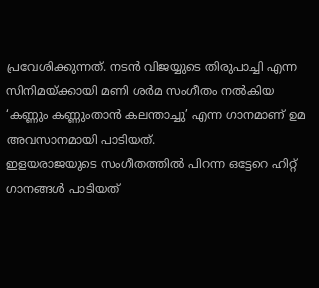പ്രവേശിക്കുന്നത്. നടൻ വിജയ്യുടെ തിരുപാച്ചി എന്ന സിനിമയ്ക്കായി മണി ശർമ സംഗീതം നൽകിയ ‘കണ്ണും കണ്ണുംതാൻ കലന്താച്ചു’ എന്ന ഗാനമാണ് ഉമ അവസാനമായി പാടിയത്.
ഇളയരാജയുടെ സംഗീതത്തിൽ പിറന്ന ഒട്ടേറെ ഹിറ്റ് ഗാനങ്ങൾ പാടിയത്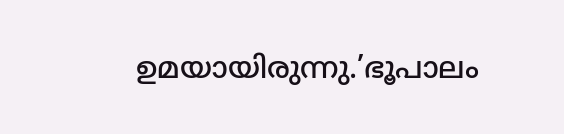ഉമയായിരുന്നു.’ഭൂപാലം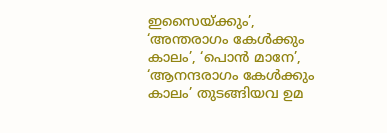ഇസൈയ്ക്കും’, ‘അന്തരാഗം കേൾക്കും കാലം’, ‘പൊൻ മാനേ’, ‘ആനന്ദരാഗം കേൾക്കും കാലം’ തുടങ്ങിയവ ഉമ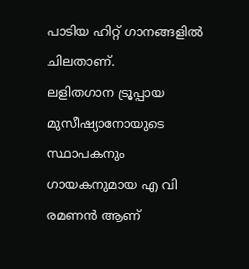പാടിയ ഹിറ്റ് ഗാനങ്ങളിൽ ചിലതാണ്.
ലളിതഗാന ട്രൂപ്പായ മുസീഷ്യാനോയുടെ സ്ഥാപകനും ഗായകനുമായ എ വി രമണൻ ആണ്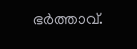ഭർത്താവ്.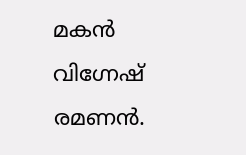മകൻ വിഗ്നേഷ് രമണൻ.